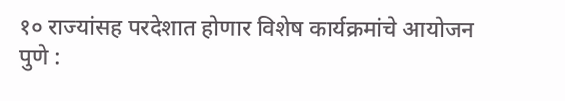१० राज्यांसह परदेशात होणार विशेष कार्यक्रमांचे आयोजन
पुणे :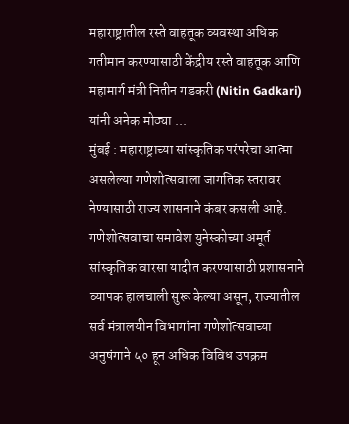महाराष्ट्रातील रस्ते वाहतूक व्यवस्था अधिक गतीमान करण्यासाठी केंद्रीय रस्ते वाहतूक आणि महामार्ग मंत्री नितीन गडकरी (Nitin Gadkari) यांनी अनेक मोठ्या ...
मुंबई : महाराष्ट्राच्या सांस्कृतिक परंपरेचा आत्मा असलेल्या गणेशोत्सवाला जागतिक स्तरावर नेण्यासाठी राज्य शासनाने कंबर कसली आहे. गणेशोत्सवाचा समावेश युनेस्कोच्या अमूर्त सांस्कृतिक वारसा यादीत करण्यासाठी प्रशासनाने व्यापक हालचाली सुरू केल्या असून, राज्यातील सर्व मंत्रालयीन विभागांना गणेशोत्सवाच्या अनुषंगाने ५० हून अधिक विविध उपक्रम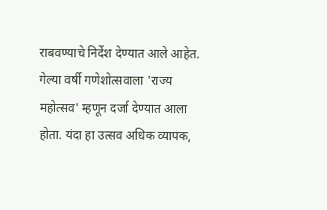राबवण्याचे निर्देश देण्यात आले आहेत.
गेल्या वर्षी गणेशोत्सवाला 'राज्य महोत्सव' म्हणून दर्जा देण्यात आला होता. यंदा हा उत्सव अधिक व्यापक,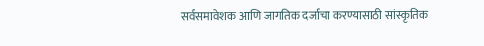सर्वसमावेशक आणि जागतिक दर्जाचा करण्यासाठी सांस्कृतिक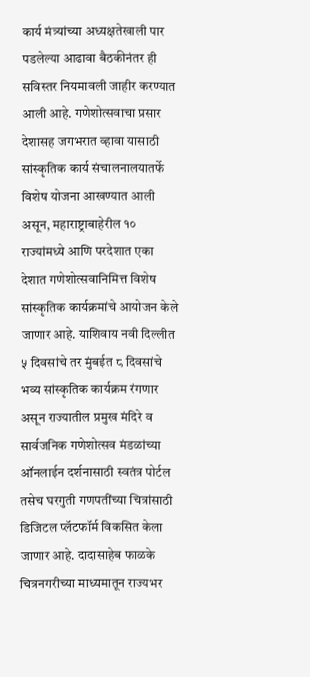कार्य मंत्र्यांच्या अध्यक्षतेखाली पार पडलेल्या आढावा बैठकीनंतर ही सविस्तर नियमावली जाहीर करण्यात आली आहे. गणेशोत्सवाचा प्रसार देशासह जगभरात व्हावा यासाठी सांस्कृतिक कार्य संचालनालयातर्फे विशेष योजना आखण्यात आली असून, महाराष्ट्राबाहेरील १० राज्यांमध्ये आणि परदेशात एका देशात गणेशोत्सवानिमित्त विशेष सांस्कृतिक कार्यक्रमांचे आयोजन केले जाणार आहे. याशिवाय नवी दिल्लीत ५ दिवसांचे तर मुंबईत ८ दिवसांचे भव्य सांस्कृतिक कार्यक्रम रंगणार असून राज्यातील प्रमुख मंदिरे व सार्वजनिक गणेशोत्सव मंडळांच्या ऑनलाईन दर्शनासाठी स्वतंत्र पोर्टल तसेच घरगुती गणपतींच्या चित्रांसाठी डिजिटल प्लॅटफॉर्म विकसित केला जाणार आहे. दादासाहेब फाळके चित्रनगरीच्या माध्यमातून राज्यभर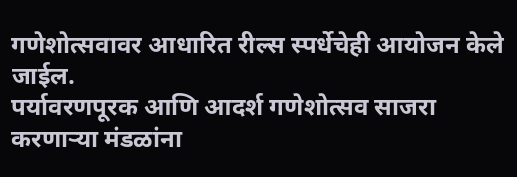गणेशोत्सवावर आधारित रील्स स्पर्धेचेही आयोजन केले जाईल.
पर्यावरणपूरक आणि आदर्श गणेशोत्सव साजरा करणाऱ्या मंडळांना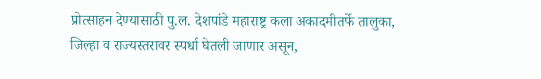प्रोत्साहन देण्यासाठी पु.ल. देशपांडे महाराष्ट्र कला अकादमीतर्फे तालुका, जिल्हा व राज्यस्तरावर स्पर्धा घेतली जाणार असून,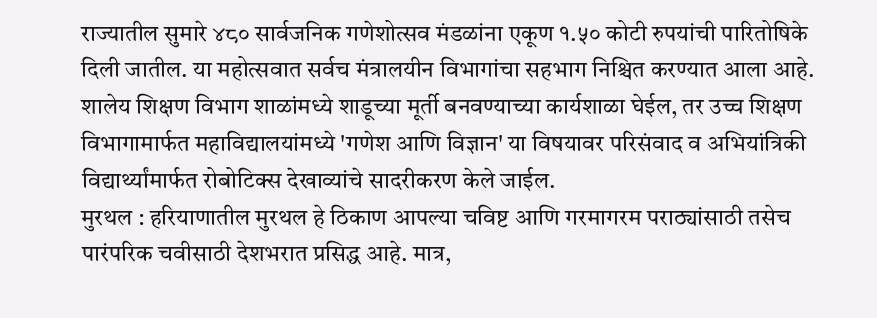राज्यातील सुमारे ४८० सार्वजनिक गणेशोत्सव मंडळांना एकूण १.५० कोटी रुपयांची पारितोषिके दिली जातील. या महोत्सवात सर्वच मंत्रालयीन विभागांचा सहभाग निश्चित करण्यात आला आहे. शालेय शिक्षण विभाग शाळांमध्ये शाडूच्या मूर्ती बनवण्याच्या कार्यशाळा घेईल, तर उच्च शिक्षण विभागामार्फत महाविद्यालयांमध्ये 'गणेश आणि विज्ञान' या विषयावर परिसंवाद व अभियांत्रिकी विद्यार्थ्यांमार्फत रोबोटिक्स देखाव्यांचे सादरीकरण केले जाईल.
मुरथल : हरियाणातील मुरथल हे ठिकाण आपल्या चविष्ट आणि गरमागरम पराठ्यांसाठी तसेच पारंपरिक चवीसाठी देशभरात प्रसिद्ध आहे. मात्र,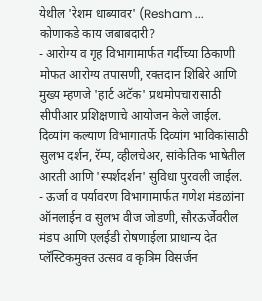येथील 'रेशम धाब्यावर' (Resham ...
कोणाकडे काय जबाबदारी?
- आरोग्य व गृह विभागामार्फत गर्दीच्या ठिकाणी मोफत आरोग्य तपासणी, रक्तदान शिबिरे आणि मुख्य म्हणजे 'हार्ट अटॅक' प्रथमोपचारासाठी सीपीआर प्रशिक्षणाचे आयोजन केले जाईल. दिव्यांग कल्याण विभागातर्फे दिव्यांग भाविकांसाठी सुलभ दर्शन, रॅम्प, व्हीलचेअर, सांकेतिक भाषेतील आरती आणि 'स्पर्शदर्शन' सुविधा पुरवली जाईल.
- ऊर्जा व पर्यावरण विभागामार्फत गणेश मंडळांना ऑनलाईन व सुलभ वीज जोडणी, सौरऊर्जेवरील मंडप आणि एलईडी रोषणाईला प्राधान्य देत प्लॅस्टिकमुक्त उत्सव व कृत्रिम विसर्जन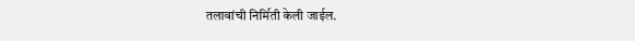तलावांची निर्मिती केली जाईल.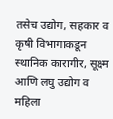तसेच उद्योग, सहकार व कृषी विभागाकडून स्थानिक कारागीर, सूक्ष्म आणि लघु उद्योग व महिला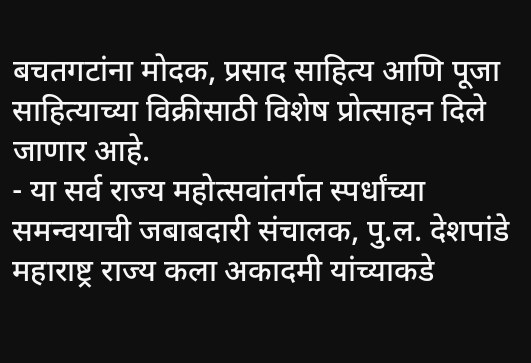बचतगटांना मोदक, प्रसाद साहित्य आणि पूजा साहित्याच्या विक्रीसाठी विशेष प्रोत्साहन दिले जाणार आहे.
- या सर्व राज्य महोत्सवांतर्गत स्पर्धांच्या समन्वयाची जबाबदारी संचालक, पु.ल. देशपांडे महाराष्ट्र राज्य कला अकादमी यांच्याकडे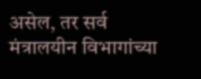असेल, तर सर्व मंत्रालयीन विभागांच्या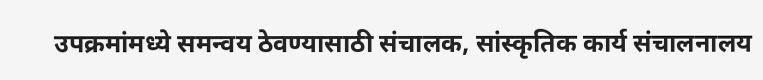उपक्रमांमध्ये समन्वय ठेवण्यासाठी संचालक, सांस्कृतिक कार्य संचालनालय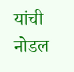यांची नोडल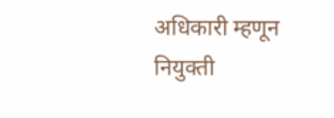अधिकारी म्हणून नियुक्ती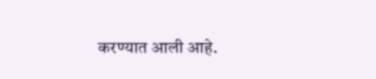करण्यात आली आहे.